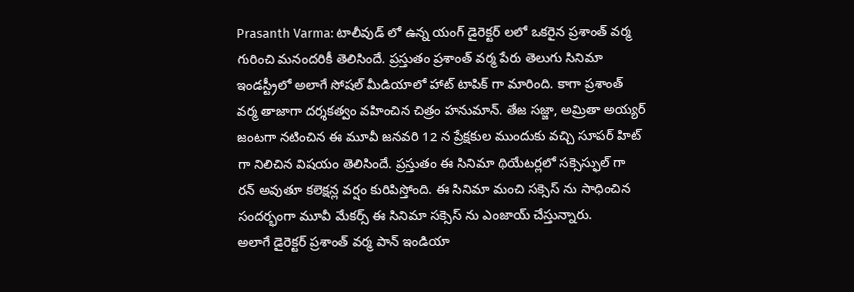Prasanth Varma: టాలీవుడ్ లో ఉన్న యంగ్ డైరెక్టర్ లలో ఒకరైన ప్రశాంత్ వర్మ గురించి మనందరికీ తెలిసిందే. ప్రస్తుతం ప్రశాంత్ వర్మ పేరు తెలుగు సినిమా ఇండస్ట్రీలో అలాగే సోషల్ మీడియాలో హాట్ టాపిక్ గా మారింది. కాగా ప్రశాంత్ వర్మ తాజాగా దర్శకత్వం వహించిన చిత్రం హనుమాన్. తేజ సజ్జా, అమ్రితా అయ్యర్ జంటగా నటించిన ఈ మూవీ జనవరి 12 న ప్రేక్షకుల ముందుకు వచ్చి సూపర్ హిట్ గా నిలిచిన విషయం తెలిసిందే. ప్రస్తుతం ఈ సినిమా థియేటర్లలో సక్సెస్ఫుల్ గా రన్ అవుతూ కలెక్షన్ల వర్షం కురిపిస్తోంది. ఈ సినిమా మంచి సక్సెస్ ను సాధించిన సందర్భంగా మూవీ మేకర్స్ ఈ సినిమా సక్సెస్ ను ఎంజాయ్ చేస్తున్నారు.
అలాగే డైరెక్టర్ ప్రశాంత్ వర్మ పాన్ ఇండియా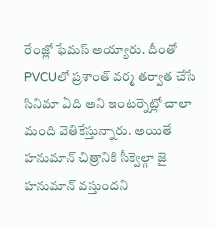రేంజ్లో ఫేమస్ అయ్యారు. దీంతో PVCUలో ప్రశాంత్ వర్మ తర్వాత చేసే సినిమా ఏది అని ఇంటర్నెట్లో చాలా మంది వెతికేస్తున్నారు. అయితే హనుమాన్ చిత్రానికి సీక్వెల్గా జై హనుమాన్ వస్తుందని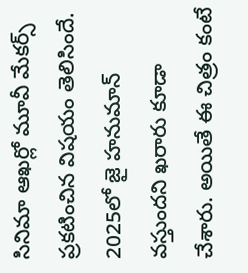సినిమా ఆఖర్లో మూవీ మేకర్స్ ప్రకటించిన విషయం తెలిసిందే. 2025లో జై హనుమాన్ వస్తుందని ఖరారు కూడా చేశారు. అయితే ఈ చిత్రం కంటే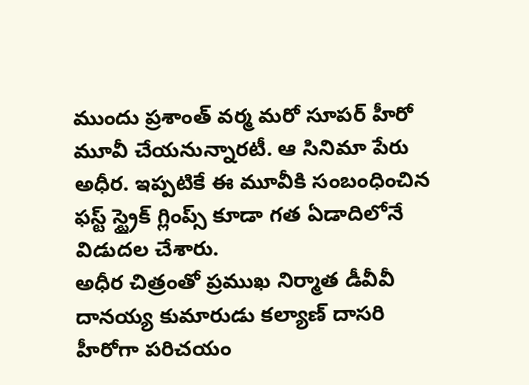ముందు ప్రశాంత్ వర్మ మరో సూపర్ హీరో మూవీ చేయనున్నారటీ. ఆ సినిమా పేరు అధీర. ఇప్పటికే ఈ మూవీకి సంబంధించిన ఫస్ట్ స్ట్రైక్ గ్లింప్స్ కూడా గత ఏడాదిలోనే విడుదల చేశారు.
అధీర చిత్రంతో ప్రముఖ నిర్మాత డీవీవీ దానయ్య కుమారుడు కల్యాణ్ దాసరి హీరోగా పరిచయం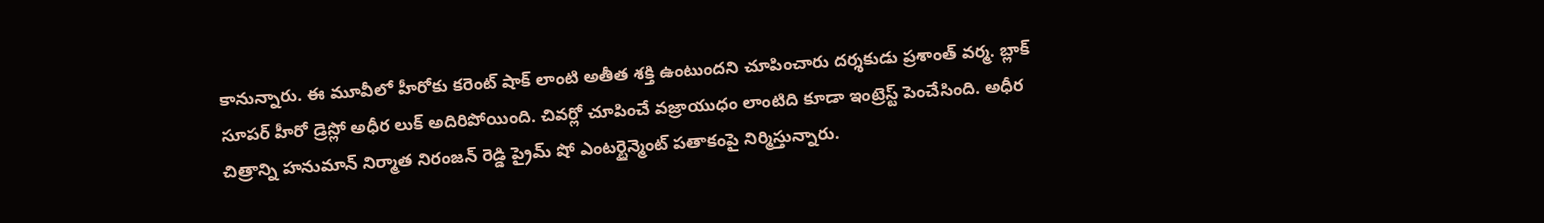కానున్నారు. ఈ మూవీలో హీరోకు కరెంట్ షాక్ లాంటి అతీత శక్తి ఉంటుందని చూపించారు దర్శకుడు ప్రశాంత్ వర్మ. బ్లాక్ సూపర్ హీరో డ్రెస్లో అధీర లుక్ అదిరిపోయింది. చివర్లో చూపించే వజ్రాయుధం లాంటిది కూడా ఇంట్రెస్ట్ పెంచేసింది. అధీర చిత్రాన్ని హనుమాన్ నిర్మాత నిరంజన్ రెడ్డి ప్రైమ్ షో ఎంటర్టైన్మెంట్ పతాకంపై నిర్మిస్తున్నారు.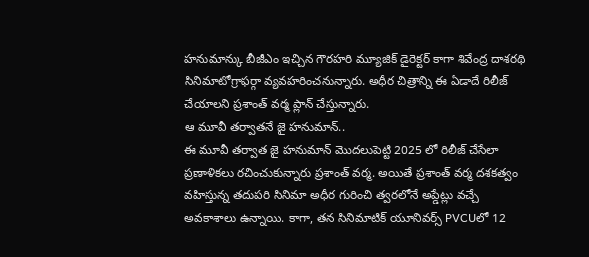హనుమాన్కు బీజీఎం ఇచ్చిన గౌరహరి మ్యూజిక్ డైరెక్టర్ కాగా శివేంద్ర దాశరథి సినిమాటోగ్రాఫర్గా వ్యవహరించనున్నారు. అధీర చిత్రాన్ని ఈ ఏడాదే రిలీజ్ చేయాలని ప్రశాంత్ వర్మ ప్లాన్ చేస్తున్నారు.
ఆ మూవీ తర్వాతనే జై హనుమాన్..
ఈ మూవీ తర్వాత జై హనుమాన్ మొదలుపెట్టి 2025 లో రిలీజ్ చేసేలా ప్రణాళికలు రచించుకున్నారు ప్రశాంత్ వర్మ. అయితే ప్రశాంత్ వర్మ దశకత్వం వహిస్తున్న తదుపరి సినిమా అధీర గురించి త్వరలోనే అప్డేట్లు వచ్చే అవకాశాలు ఉన్నాయి. కాగా, తన సినిమాటిక్ యూనివర్స్ PVCUలో 12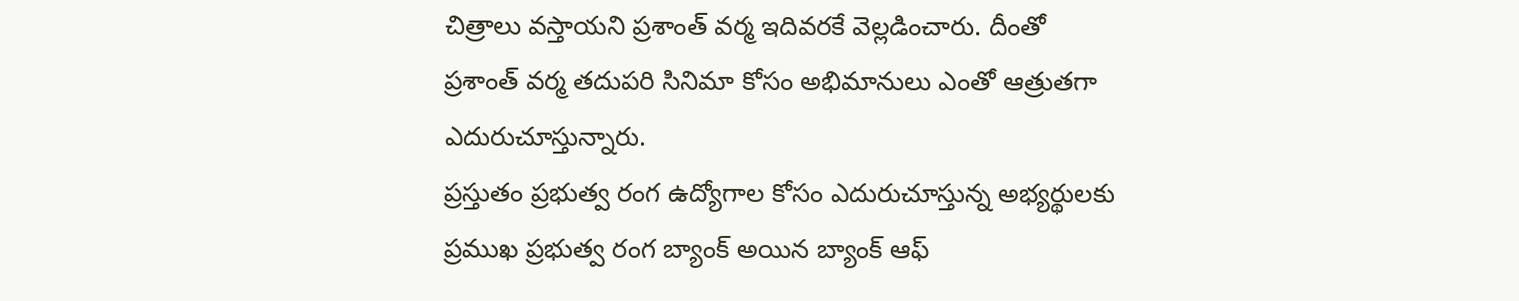చిత్రాలు వస్తాయని ప్రశాంత్ వర్మ ఇదివరకే వెల్లడించారు. దీంతో ప్రశాంత్ వర్మ తదుపరి సినిమా కోసం అభిమానులు ఎంతో ఆత్రుతగా ఎదురుచూస్తున్నారు.
ప్రస్తుతం ప్రభుత్వ రంగ ఉద్యోగాల కోసం ఎదురుచూస్తున్న అభ్యర్థులకు ప్రముఖ ప్రభుత్వ రంగ బ్యాంక్ అయిన బ్యాంక్ ఆఫ్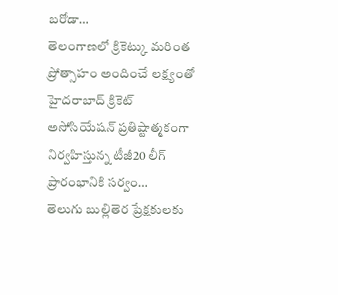బరోడా…
తెలంగాణలో క్రికెట్కు మరింత ప్రోత్సాహం అందించే లక్ష్యంతో హైదరాబాద్ క్రికెట్ అసోసియేషన్ ప్రతిష్టాత్మకంగా నిర్వహిస్తున్న టీజీ20 లీగ్ ప్రారంభానికి సర్వం…
తెలుగు బుల్లితెర ప్రేక్షకులకు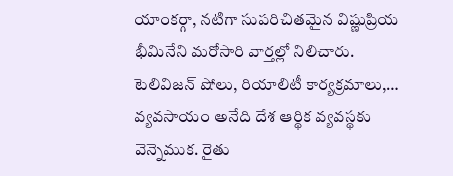యాంకర్గా, నటిగా సుపరిచితమైన విష్ణుప్రియ భీమినేని మరోసారి వార్తల్లో నిలిచారు. టెలివిజన్ షోలు, రియాలిటీ కార్యక్రమాలు,…
వ్యవసాయం అనేది దేశ ఆర్థిక వ్యవస్థకు వెన్నెముక. రైతు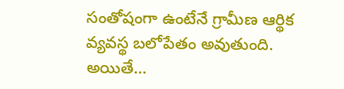సంతోషంగా ఉంటేనే గ్రామీణ ఆర్థిక వ్యవస్థ బలోపేతం అవుతుంది. అయితే…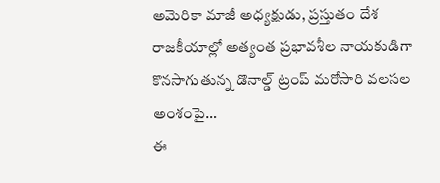అమెరికా మాజీ అధ్యక్షుడు, ప్రస్తుతం దేశ రాజకీయాల్లో అత్యంత ప్రభావశీల నాయకుడిగా కొనసాగుతున్న డొనాల్డ్ ట్రంప్ మరోసారి వలసల అంశంపై…
ఈ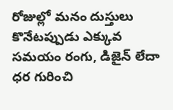రోజుల్లో మనం దుస్తులు కొనేటప్పుడు ఎక్కువ సమయం రంగు, డిజైన్ లేదా ధర గురించి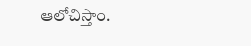ఆలోచిస్తాం.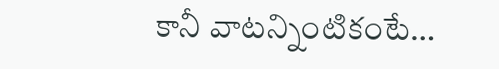కానీ వాటన్నింటికంటే…